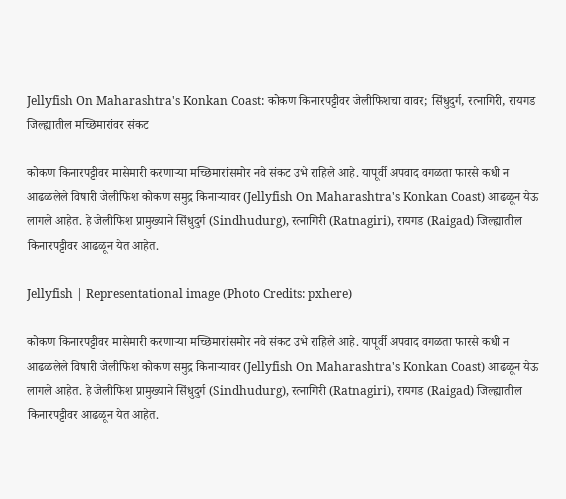Jellyfish On Maharashtra's Konkan Coast: कोकण किनारपट्टीवर जेलीफिशचा वावर; सिंधुदुर्ग, रत्नागिरी, रायगड जिल्ह्यातील मच्छिमारांवर संकट

कोकण किनारपट्टीवर मासेमारी करणाऱ्या मच्छिमारांसमोर नवे संकट उभे राहिले आहे. यापूर्वी अपवाद वगळता फारसे कधी न आढळलेले विषारी जेलीफिश कोकण समुद्र किनाऱ्यावर (Jellyfish On Maharashtra's Konkan Coast) आढळून येऊ लागले आहेत. हे जेलीफिश प्रामुख्याने सिंधुदुर्ग (Sindhudurg), रत्नागिरी (Ratnagiri), रायगड (Raigad) जिल्ह्यातील किनारपट्टीवर आढळून येत आहेत.

Jellyfish | Representational image (Photo Credits: pxhere)

कोकण किनारपट्टीवर मासेमारी करणाऱ्या मच्छिमारांसमोर नवे संकट उभे राहिले आहे. यापूर्वी अपवाद वगळता फारसे कधी न आढळलेले विषारी जेलीफिश कोकण समुद्र किनाऱ्यावर (Jellyfish On Maharashtra's Konkan Coast) आढळून येऊ लागले आहेत. हे जेलीफिश प्रामुख्याने सिंधुदुर्ग (Sindhudurg), रत्नागिरी (Ratnagiri), रायगड (Raigad) जिल्ह्यातील किनारपट्टीवर आढळून येत आहेत.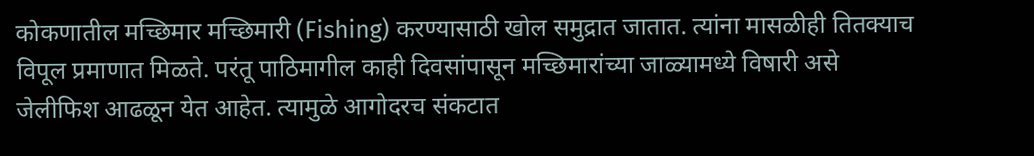कोकणातील मच्छिमार मच्छिमारी (Fishing) करण्यासाठी खोल समुद्रात जातात. त्यांना मासळीही तितक्याच विपूल प्रमाणात मिळते. परंतू पाठिमागील काही दिवसांपासून मच्छिमारांच्या जाळ्यामध्ये विषारी असे जेलीफिश आढळून येत आहेत. त्यामुळे आगोदरच संकटात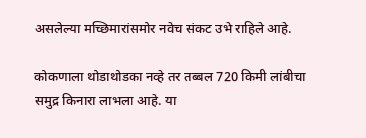असलेल्या मच्छिमारांसमोर नवेच संकट उभे राहिले आहे.

कोकणाला थोडाथोडका नव्हे तर तब्बल 720 किमी लांबीचा समुद्र किनारा लाभला आहे. या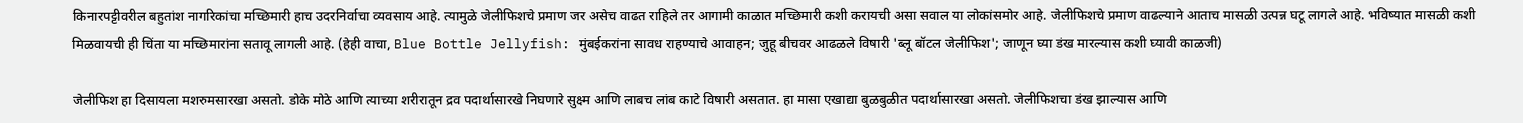किनारपट्टीवरील बहुतांश नागरिकांचा मच्छिमारी हाच उदरनिर्वाचा व्यवसाय आहे. त्यामुळे जेलीफिशचे प्रमाण जर असेच वाढत राहिले तर आगामी काळात मच्छिमारी कशी करायची असा सवाल या लोकांसमोर आहे. जेलीफिशचे प्रमाण वाढल्याने आताच मासळी उत्पन्न घटू लागले आहे. भविष्यात मासळी कशी मिळवायची ही चिंता या मच्छिमारांना सतावू लागली आहे. (हेही वाचा, Blue Bottle Jellyfish: मुंबईकरांना सावध राहण्याचे आवाहन; जुहू बीचवर आढळले विषारी 'ब्लू बॉटल जेलीफिश'; जाणून घ्या डंख मारल्यास कशी घ्यावी काळजी)

जेलीफिश हा दिसायला मशरुमसारखा असतो. डोके मोठे आणि त्याच्या शरीरातून द्रव पदार्थासारखे निघणारे सुक्ष्म आणि लाबच लांब काटे विषारी असतात. हा मासा एखाद्या बुळबुळीत पदार्थासारखा असतो. जेलीफिशचा डंख झाल्यास आणि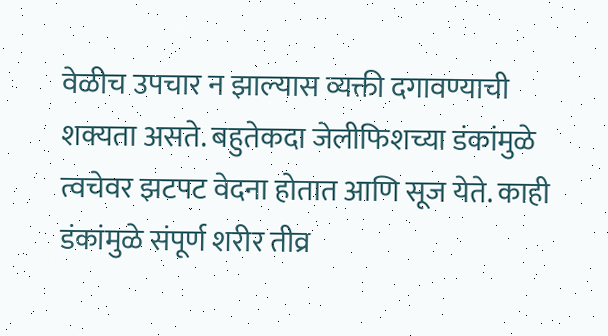वेळीच उपचार न झाल्यास व्यक्ती दगावण्याची शक्यता असते. बहुतेकदा जेलीफिशच्या डंकांमुळे त्वचेवर झटपट वेदना होतात आणि सूज येते. काही डंकांमुळे संपूर्ण शरीर तीव्र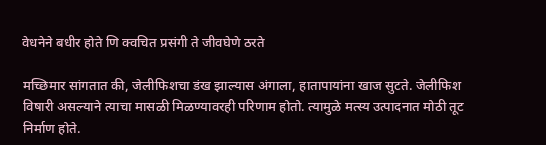वेधनेने बधीर होते णि क्वचित प्रसंगी ते जीवघेणे ठरते

मच्छिमार सांगतात की, जेलीफिशचा डंख झाल्यास अंगाला, हातापायांना खाज सुटते. जेलीफिश विषारी असल्याने त्याचा मासळी मिळण्यावरही परिणाम होतो. त्यामुळे मत्स्य उत्पादनात मोठी तूट निर्माण होते.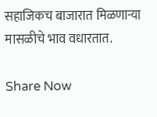सहाजिकच बाजारात मिळणाऱ्या मासळीचे भाव वधारतात.

Share Now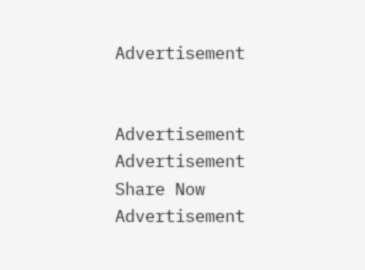Advertisement


Advertisement
Advertisement
Share Now
Advertisement